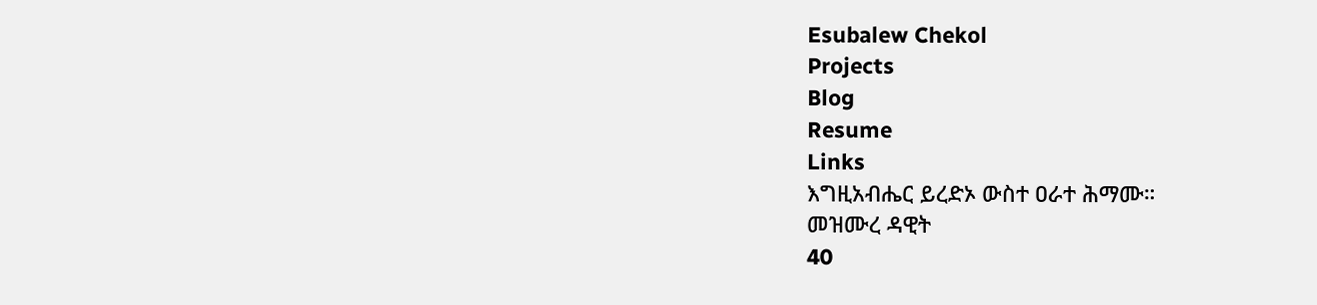Esubalew Chekol
Projects
Blog
Resume
Links
እግዚአብሔር ይረድኦ ውስተ ዐራተ ሕማሙ።
መዝሙረ ዳዊት
40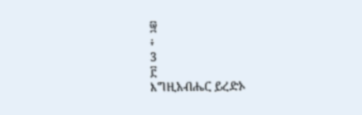፵
፥
3
፫
እግዚአብሔር ይረድኦ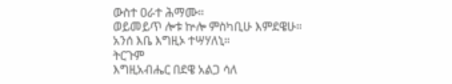ውስተ ዐራተ ሕማሙ።
ወይመይጥ ሎቱ ኵሎ ምስካቢሁ እምደዌሁ።
አንሰ እቤ እግዚኦ ተሣሃለኒ።
ትርጉም
እግዚአብሔር በደዌ አልጋ ሳለ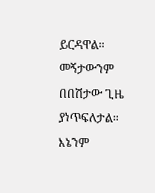ይርዳዋል።
መኝታውንም በበሽታው ጊዜ ያነጥፍለታል።
እኔንም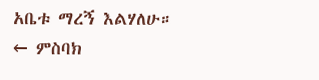አቤቱ ማረኝ እልሃለሁ።
← ምስባክ